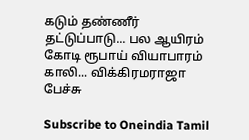கடும் தண்ணீர் தட்டுப்பாடு... பல ஆயிரம் கோடி ரூபாய் வியாபாரம் காலி... விக்கிரமராஜா பேச்சு

Subscribe to Oneindia Tamil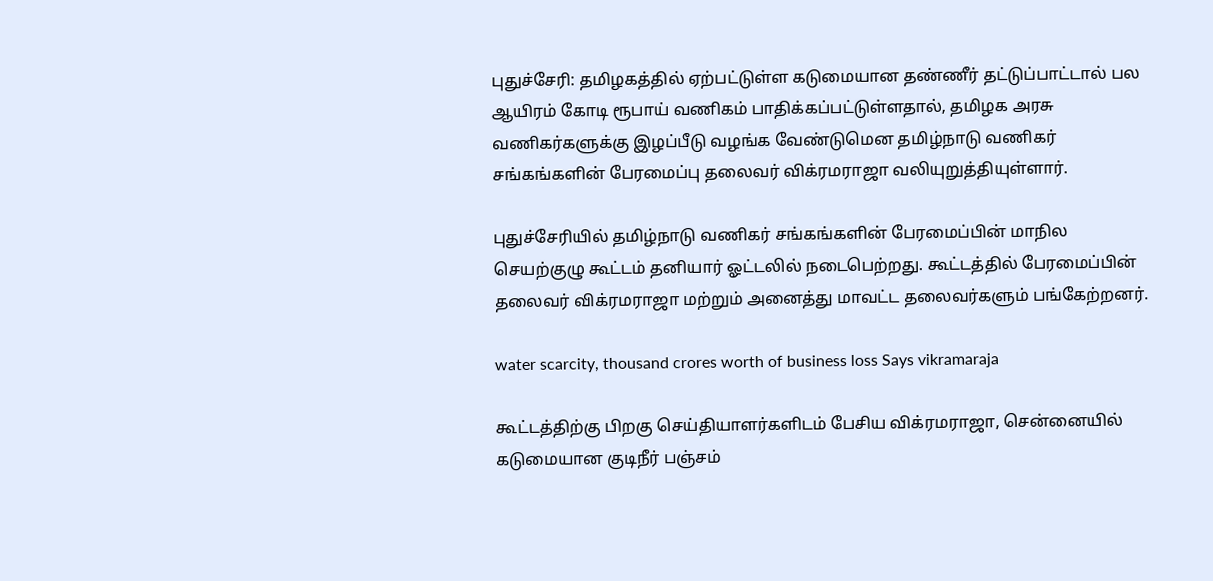புதுச்சேரி: தமிழகத்தில் ஏற்பட்டுள்ள கடுமையான தண்ணீர் தட்டுப்பாட்டால் பல ஆயிரம் கோடி ரூபாய் வணிகம் பாதிக்கப்பட்டுள்ளதால், தமிழக அரசு வணிகர்களுக்கு இழப்பீடு வழங்க வேண்டுமென தமிழ்நாடு வணிகர் சங்கங்களின் பேரமைப்பு தலைவர் விக்ரமராஜா வலியுறுத்தியுள்ளார்.

புதுச்சேரியில் தமிழ்நாடு வணிகர் சங்கங்களின் பேரமைப்பின் மாநில செயற்குழு கூட்டம் தனியார் ஓட்டலில் நடைபெற்றது. கூட்டத்தில் பேரமைப்பின் தலைவர் விக்ரமராஜா மற்றும் அனைத்து மாவட்ட தலைவர்களும் பங்கேற்றனர்.

water scarcity, thousand crores worth of business loss Says vikramaraja

கூட்டத்திற்கு பிறகு செய்தியாளர்களிடம் பேசிய விக்ரமராஜா, சென்னையில் கடுமையான குடிநீர் பஞ்சம்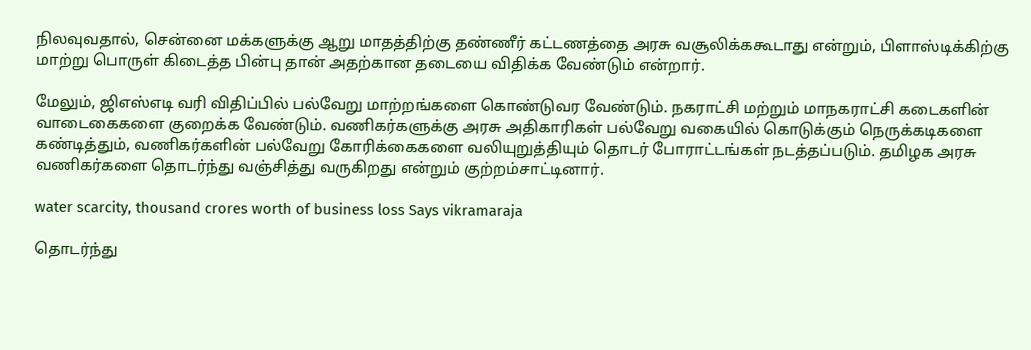நிலவுவதால், சென்னை மக்களுக்கு ஆறு மாதத்திற்கு தண்ணீர் கட்டணத்தை அரசு வசூலிக்ககூடாது என்றும், பிளாஸ்டிக்கிற்கு மாற்று பொருள் கிடைத்த பின்பு தான் அதற்கான தடையை விதிக்க வேண்டும் என்றார்.

மேலும், ஜிஎஸ்எடி வரி விதிப்பில் பல்வேறு மாற்றங்களை கொண்டுவர வேண்டும். நகராட்சி மற்றும் மாநகராட்சி கடைகளின் வாடைகைகளை குறைக்க வேண்டும். வணிகர்களுக்கு அரசு அதிகாரிகள் பல்வேறு வகையில் கொடுக்கும் நெருக்கடிகளை கண்டித்தும், வணிகர்களின் பல்வேறு கோரிக்கைகளை வலியுறுத்தியும் தொடர் போராட்டங்கள் நடத்தப்படும். தமிழக அரசு வணிகர்களை தொடர்ந்து வஞ்சித்து வருகிறது என்றும் குற்றம்சாட்டினார்.

water scarcity, thousand crores worth of business loss Says vikramaraja

தொடர்ந்து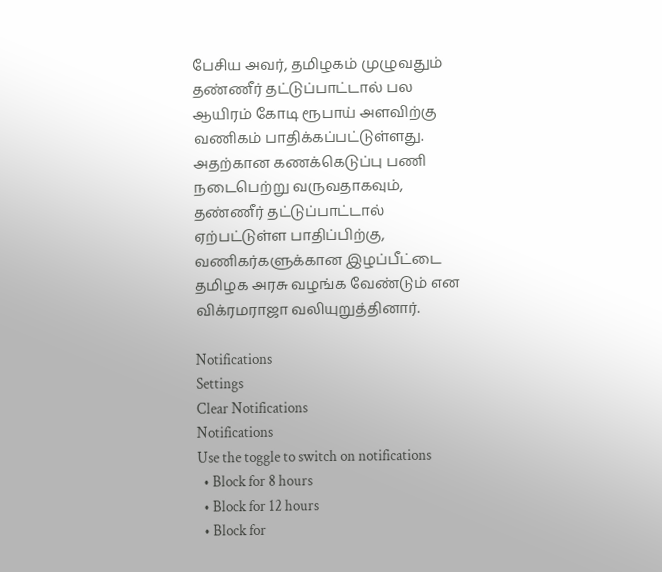பேசிய அவர், தமிழகம் முழுவதும் தண்ணீர் தட்டுப்பாட்டால் பல ஆயிரம் கோடி ரூபாய் அளவிற்கு வணிகம் பாதிக்கப்பட்டுள்ளது. அதற்கான கணக்கெடுப்பு பணி நடைபெற்று வருவதாகவும், தண்ணீர் தட்டுப்பாட்டால் ஏற்பட்டுள்ள பாதிப்பிற்கு, வணிகர்களுக்கான இழப்பீட்டை தமிழக அரசு வழங்க வேண்டும் என விக்ரமராஜா வலியுறுத்தினார்.

Notifications
Settings
Clear Notifications
Notifications
Use the toggle to switch on notifications
  • Block for 8 hours
  • Block for 12 hours
  • Block for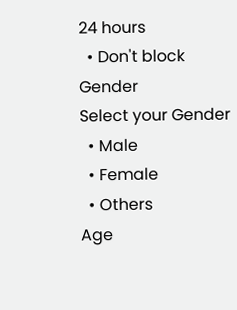24 hours
  • Don't block
Gender
Select your Gender
  • Male
  • Female
  • Others
Age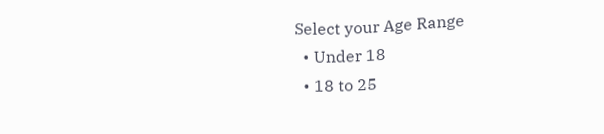Select your Age Range
  • Under 18
  • 18 to 25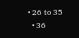• 26 to 35
  • 36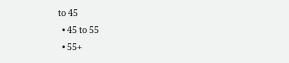to 45
  • 45 to 55
  • 55+